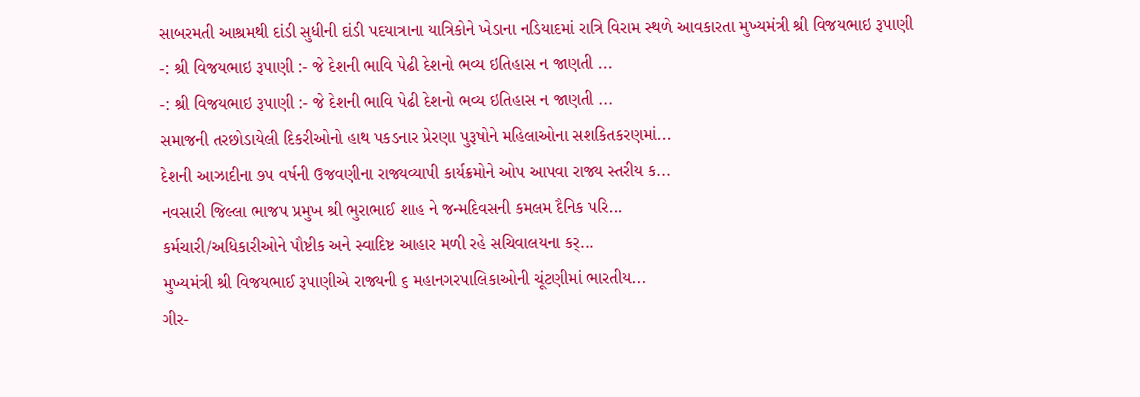સાબરમતી આશ્રમથી દાંડી સુધીની દાંડી પદયાત્રાના યાત્રિકોને ખેડાના નડિયાદમાં રાત્રિ વિરામ સ્થળે આવકારતા મુખ્યમંત્રી શ્રી વિજયભાઇ રૂપાણી
-: શ્રી વિજયભાઇ રૂપાણી :- જે દેશની ભાવિ પેઢી દેશનો ભવ્ય ઇતિહાસ ન જાણતી ...
-: શ્રી વિજયભાઇ રૂપાણી :- જે દેશની ભાવિ પેઢી દેશનો ભવ્ય ઇતિહાસ ન જાણતી ...
સમાજની તરછોડાયેલી દિકરીઓનો હાથ પકડનાર પ્રેરણા પુરૂષોને મહિલાઓના સશકિતકરણમાં...
દેશની આઝાદીના ૭પ વર્ષની ઉજવણીના રાજ્યવ્યાપી કાર્યક્રમોને ઓપ આપવા રાજ્ય સ્તરીય ક...
નવસારી જિલ્લા ભાજપ પ્રમુખ શ્રી ભુરાભાઈ શાહ ને જન્મદિવસની કમલમ દૈનિક પરિ...
કર્મચારી/અધિકારીઓને પૌષ્ટીક અને સ્વાદિષ્ટ આહાર મળી રહે સચિવાલયના કર્...
મુખ્યમંત્રી શ્રી વિજયભાઈ રૂપાણીએ રાજ્યની ૬ મહાનગરપાલિકાઓની ચૂંટણીમાં ભારતીય...
ગીર-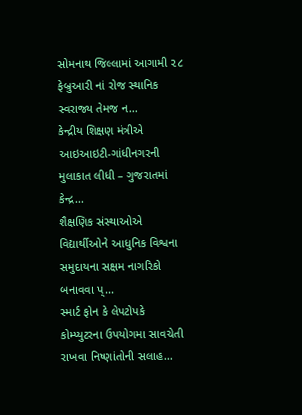સોમનાથ જિલ્લામાં આગામી ૨૮ ફેબ્રુઆરી નાં રોજ સ્થાનિક સ્વરાજ્ય તેમજ ન...
કેન્દ્રીય શિક્ષણ મંત્રીએ આઇઆઇટી-ગાંધીનગરની મુલાકાત લીધી – ગુજરાતમાં કેન્દ્ર...
શૈક્ષણિક સંસ્થાઓએ વિદ્યાર્થીઓને આધુનિક વિશ્વના સમુદાયના સક્ષમ નાગરિકો બનાવવા પ્...
સ્માર્ટ ફોન કે લેપટોપકે કોમ્પ્યુટરના ઉપયોગમા સાવચેતી રાખવા નિષ્ણાંતોની સલાહ...